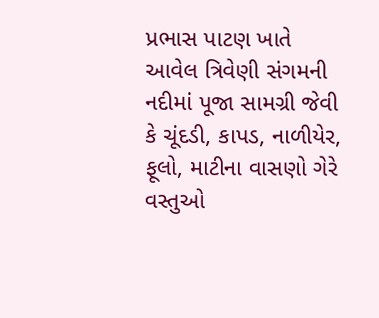પ્રભાસ પાટણ ખાતે આવેલ ત્રિવેણી સંગમની નદીમાં પૂજા સામગ્રી જેવી કે ચૂંદડી, કાપડ, નાળીયેર, ફૂલો, માટીના વાસણો ગેરે વસ્તુઓ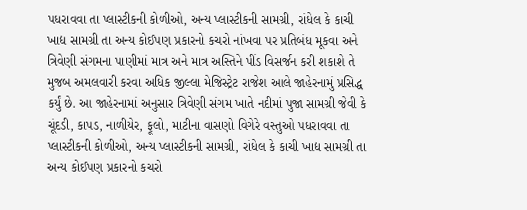પધરાવવા તા પ્લાસ્ટીકની કોળીઓ, અન્ય પ્લાસ્ટીકની સામગ્રી, રાંધેલ કે કાચી ખાદ્ય સામગ્રી તા અન્ય કોઈપણ પ્રકારનો કચરો નાંખવા પર પ્રતિબંધ મૂકવા અને ત્રિવેણી સંગમના પાણીમાં માત્ર અને માત્ર અસ્તિને પીંડ વિસર્જન કરી શકાશે તે મુજબ અમલવારી કરવા અધિક જીલ્લા મેજિસ્ટ્રેટ રાજેશ આલે જાહેરનામું પ્રસિદ્ધ કર્યું છે. આ જાહેરનામાં અનુસાર ત્રિવેણી સંગમ ખાતે નદીમાં પુજા સામગ્રી જેવી કે ચૂંદડી, કાપડ, નાળીયેર, ફૂલો, માટીના વાસણો વિગેરે વસ્તુઓ પધરાવવા તા પ્લાસ્ટીકની કોળીઓ, અન્ય પ્લાસ્ટીકની સામગ્રી, રાંધેલ કે કાચી ખાદ્ય સામગ્રી તા અન્ય કોઈપણ પ્રકારનો કચરો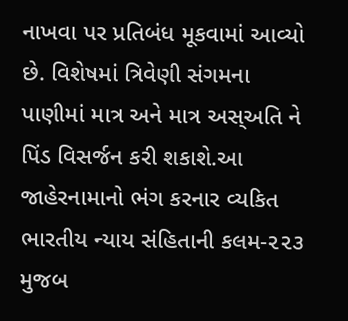નાખવા પર પ્રતિબંધ મૂકવામાં આવ્યો છે. વિશેષમાં ત્રિવેણી સંગમના પાણીમાં માત્ર અને માત્ર અસ્અતિ ને પિંડ વિસર્જન કરી શકાશે.આ જાહેરનામાનો ભંગ કરનાર વ્યકિત ભારતીય ન્યાય સંહિતાની કલમ-૨૨૩ મુજબ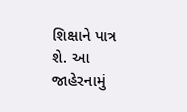શિક્ષાને પાત્ર શે. આ જાહેરનામું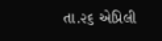તા.૨૬ એપ્રિલી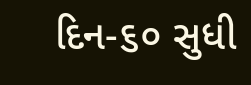દિન-૬૦ સુધી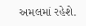અમલમાં રહેશે.